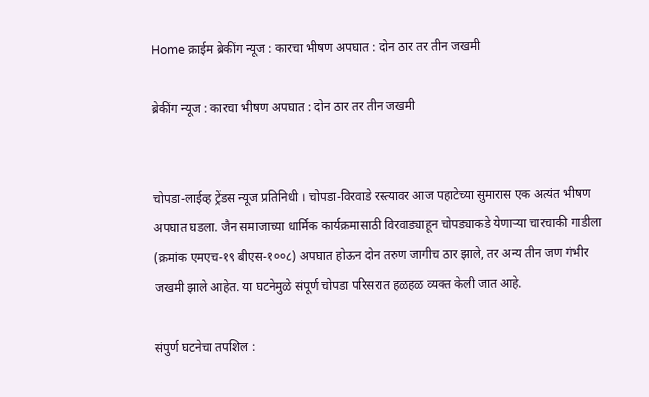Home क्राईम ब्रेकींग न्यूज : कारचा भीषण अपघात : दोन ठार तर तीन जखमी

ब्रेकींग न्यूज : कारचा भीषण अपघात : दोन ठार तर तीन जखमी


चोपडा-लाईव्ह ट्रेंडस न्यूज प्रतिनिधी । चोपडा-विरवाडे रस्त्यावर आज पहाटेच्या सुमारास एक अत्यंत भीषण अपघात घडला. जैन समाजाच्या धार्मिक कार्यक्रमासाठी विरवाड्याहून चोपड्याकडे येणाऱ्या चारचाकी गाडीला (क्रमांक एमएच-१९ बीएस-१००८) अपघात होऊन दोन तरुण जागीच ठार झाले, तर अन्य तीन जण गंभीर जखमी झाले आहेत. या घटनेमुळे संपूर्ण चोपडा परिसरात हळहळ व्यक्त केली जात आहे.

संपुर्ण घटनेचा तपशिल :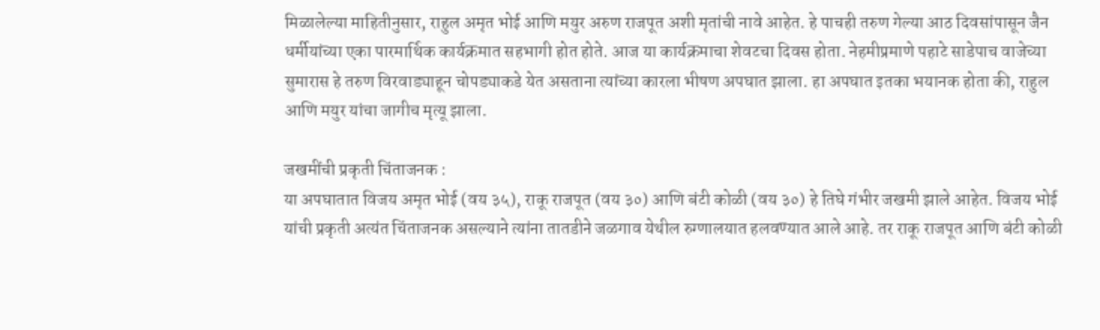मिळालेल्या माहितीनुसार, राहुल अमृत भोई आणि मयुर अरुण राजपूत अशी मृतांची नावे आहेत. हे पाचही तरुण गेल्या आठ दिवसांपासून जैन धर्मीयांच्या एका पारमार्थिक कार्यक्रमात सहभागी होत होते. आज या कार्यक्रमाचा शेवटचा दिवस होता. नेहमीप्रमाणे पहाटे साडेपाच वाजेच्या सुमारास हे तरुण विरवाड्याहून चोपड्याकडे येत असताना त्यांच्या कारला भीषण अपघात झाला. हा अपघात इतका भयानक होता की, राहुल आणि मयुर यांचा जागीच मृत्यू झाला.

जखमींची प्रकृती चिंताजनक :
या अपघातात विजय अमृत भोई (वय ३५), राकू राजपूत (वय ३०) आणि बंटी कोळी (वय ३०) हे तिघे गंभीर जखमी झाले आहेत. विजय भोई यांची प्रकृती अत्यंत चिंताजनक असल्याने त्यांना तातडीने जळगाव येथील रुग्णालयात हलवण्यात आले आहे. तर राकू राजपूत आणि बंटी कोळी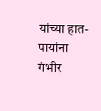यांच्या हात-पायांना गंभीर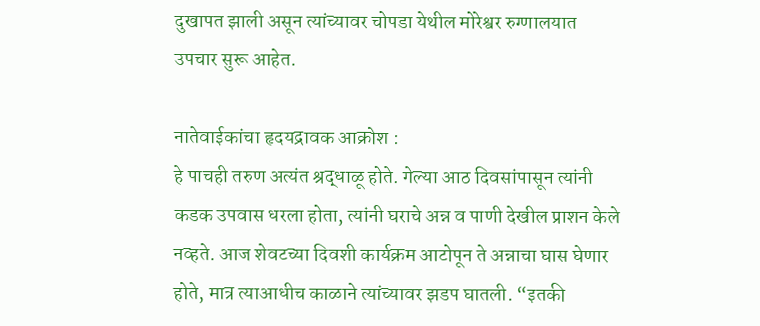दुखापत झाली असून त्यांच्यावर चोपडा येथील मोरेश्वर रुग्णालयात उपचार सुरू आहेत.

नातेवाईकांचा हृदयद्रावक आक्रोश :
हे पाचही तरुण अत्यंत श्रद्धाळू होते. गेल्या आठ दिवसांपासून त्यांनी कडक उपवास धरला होता, त्यांनी घराचे अन्न व पाणी देखील प्राशन केले नव्हते. आज शेवटच्या दिवशी कार्यक्रम आटोपून ते अन्नाचा घास घेणार होते, मात्र त्याआधीच काळाने त्यांच्यावर झडप घातली. “इतकी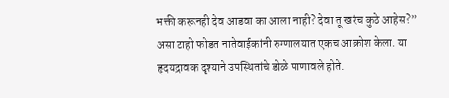भक्ती करूनही देव आडवा का आला नाही? देवा तू खरंच कुठे आहेस?” असा टाहो फोडत नातेवाईकांनी रुग्णालयात एकच आक्रोश केला. या हृदयद्रावक दृश्याने उपस्थितांचे डोळे पाणावले होते.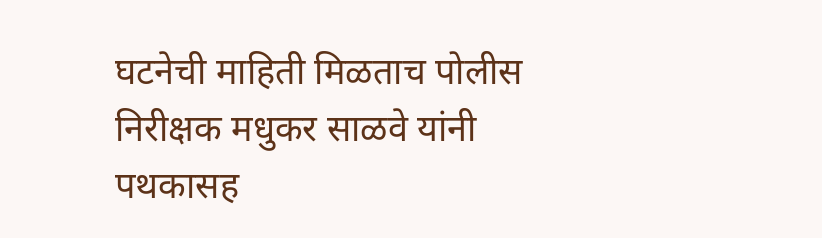घटनेची माहिती मिळताच पोलीस निरीक्षक मधुकर साळवे यांनी पथकासह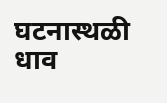घटनास्थळी धाव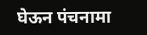घेऊन पंचनामा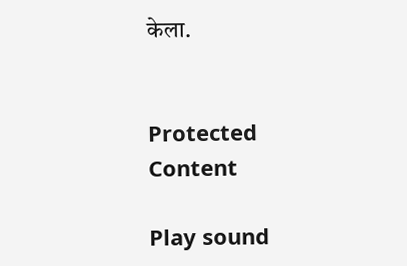केला.


Protected Content

Play sound